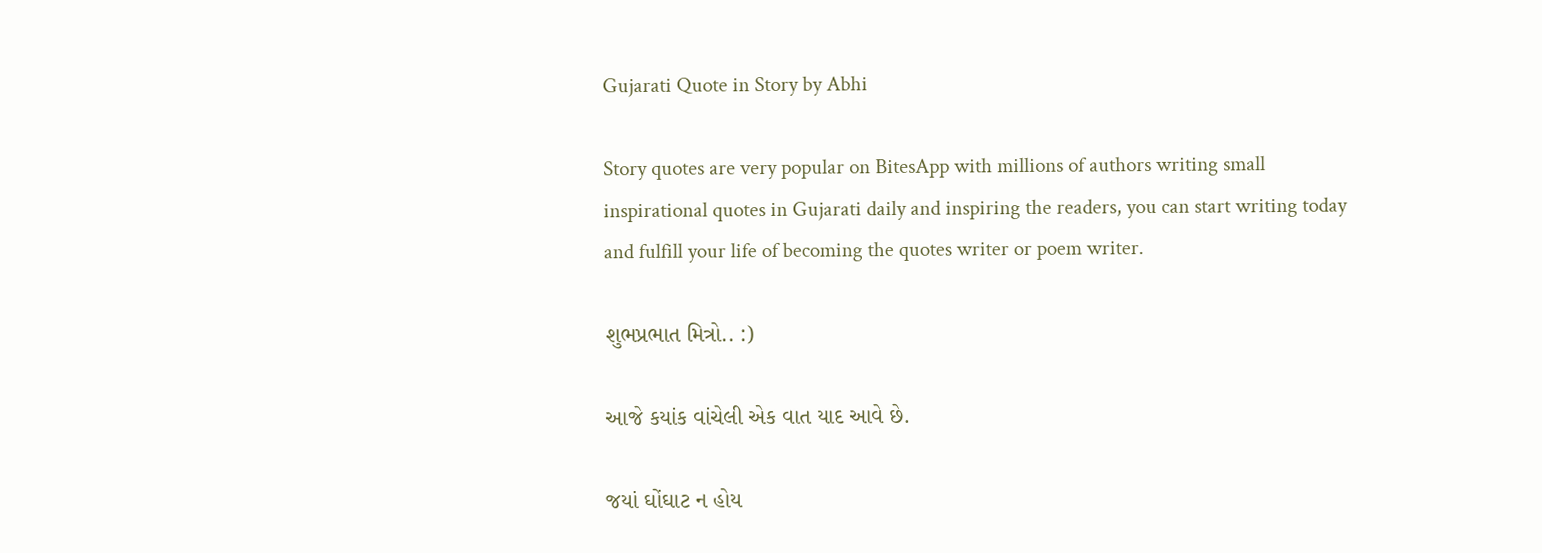Gujarati Quote in Story by Abhi

Story quotes are very popular on BitesApp with millions of authors writing small inspirational quotes in Gujarati daily and inspiring the readers, you can start writing today and fulfill your life of becoming the quotes writer or poem writer.

શુભપ્રભાત મિત્રો.. :)

આજે કયાંક વાંચેલી એક વાત યાદ આવે છે.

જયાં ઘોંઘાટ ન હોય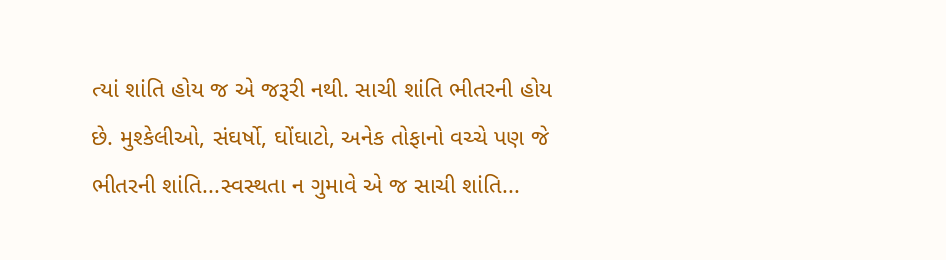ત્યાં શાંતિ હોય જ એ જરૂરી નથી. સાચી શાંતિ ભીતરની હોય છે. મુશ્કેલીઓ, સંઘર્ષો, ઘોંઘાટો, અનેક તોફાનો વચ્ચે પણ જે ભીતરની શાંતિ...સ્વસ્થતા ન ગુમાવે એ જ સાચી શાંતિ...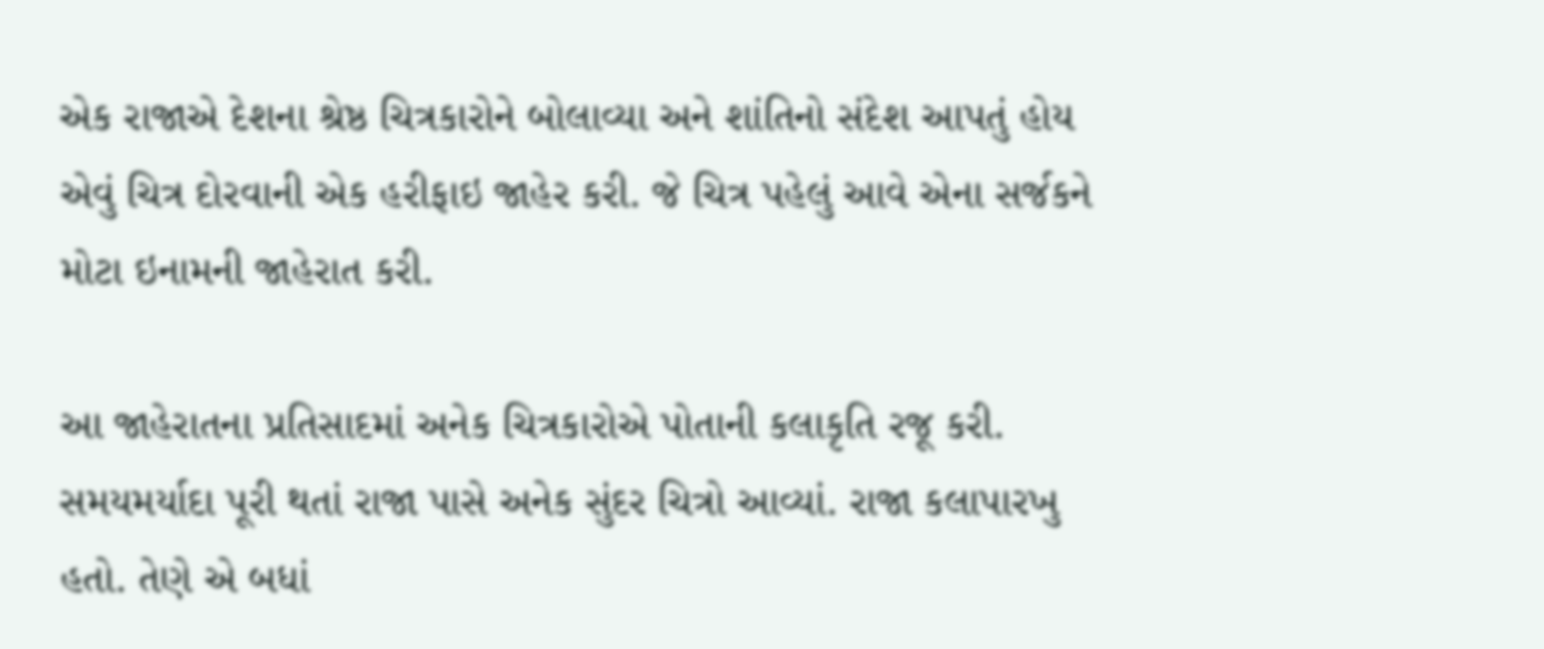એક રાજાએ દેશના શ્રેષ્ઠ ચિત્રકારોને બોલાવ્યા અને શાંતિનો સંદેશ આપતું હોય એવું ચિત્ર દોરવાની એક હરીફાઇ જાહેર કરી. જે ચિત્ર પહેલું આવે એના સર્જકને મોટા ઇનામની જાહેરાત કરી.

આ જાહેરાતના પ્રતિસાદમાં અનેક ચિત્રકારોએ પોતાની કલાકૃતિ રજૂ કરી. સમયમર્યાદા પૂરી થતાં રાજા પાસે અનેક સુંદર ચિત્રો આવ્યાં. રાજા કલાપારખુ હતો. તેણે એ બધાં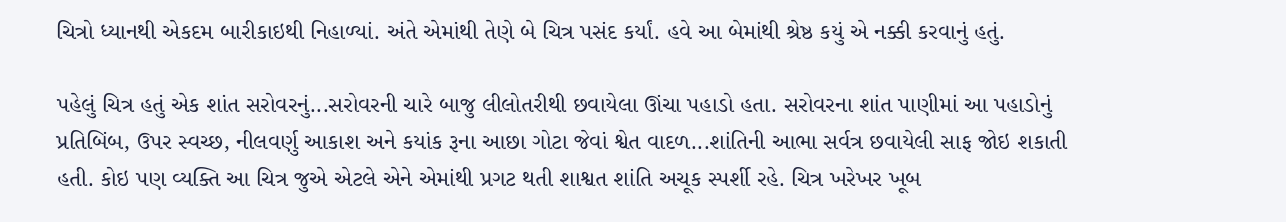ચિત્રો ધ્યાનથી એકદમ બારીકાઇથી નિહાળ્યાં. અંતે એમાંથી તેણે બે ચિત્ર પસંદ કર્યાં. હવે આ બેમાંથી શ્રેષ્ઠ કયું એ નક્કી કરવાનું હતું.

પહેલું ચિત્ર હતું એક શાંત સરોવરનું...સરોવરની ચારે બાજુ લીલોતરીથી છવાયેલા ઊંચા પહાડો હતા. સરોવરના શાંત પાણીમાં આ પહાડોનું પ્રતિબિંબ, ઉપર સ્વચ્છ, નીલવર્ણુ આકાશ અને કયાંક રૂના આછા ગોટા જેવાં શ્વેત વાદળ...શાંતિની આભા સર્વત્ર છવાયેલી સાફ જોઇ શકાતી હતી. કોઇ પણ વ્યક્તિ આ ચિત્ર જુએ એટલે એને એમાંથી પ્રગટ થતી શાશ્વત શાંતિ અચૂક સ્પર્શી રહે. ચિત્ર ખરેખર ખૂબ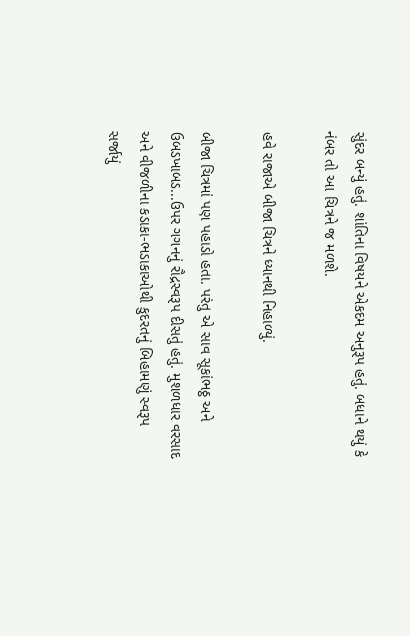સુંદર બન્યું હતું. શાંતિના વિષયને એકદમ અનુરૂપ હતું. બધાને થયું કે નંબર તો આ ચિત્રને જ મળશે.

હવે રાજાએ બીજા ચિત્રને ધ્યાનથી નિહાળ્યું.

બીજા ચિત્રમાં પણ પહાડો હતા. પરંતુ એ સાવ સૂકાંભઠ્ઠ અને ઉબડખાબડ...ઉપર ગગનનું રૌદ્રસ્વરૂપ દીસતું હતું. મુશળધાર વરસાદ અને વીજળીના કડાકા-ભડાકાઓથી કુદરતનું બિહામણું સ્વરૂપ સર્જાયું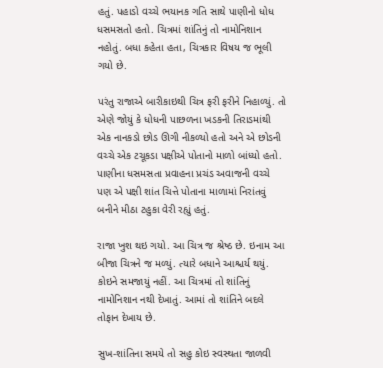હતું. પહાડો વચ્ચે ભયાનક ગતિ સાથે પાણીનો ધોધ ધસમસતો હતો. ચિત્રમાં શાંતિનું તો નામોનિશાન નહોતું. બધા કહેતા હતા, ચિત્રકાર વિષય જ ભૂલી ગયો છે.

પરંતુ રાજાએ બારીકાઇથી ચિત્ર ફરી ફરીને નિહાળ્યું. તો એણે જોયું કે ધોધની પાછળના ખડકની તિરાડમાંથી એક નાનકડો છોડ ઊગી નીકળ્યો હતો અને એ છોડની વચ્ચે એક ટચૂકડા પક્ષીએ પોતાનો માળો બાંધ્યો હતો. પાણીના ધસમસતા પ્રવાહના પ્રચંડ અવાજની વચ્ચે પણ એ પક્ષી શાંત ચિત્તે પોતાના માળામાં નિરાંતવું બનીને મીઠા ટહુકા વેરી રહ્યું હતું.

રાજા ખુશ થઇ ગયો. આ ચિત્ર જ શ્રેષ્ઠ છે. ઇનામ આ બીજા ચિત્રને જ મળ્યું. ત્યારે બધાને આશ્ચર્ય થયું. કોઇને સમજાયું નહીં. આ ચિત્રમાં તો શાંતિનું નામોનિશાન નથી દેખાતું. આમાં તો શાંતિને બદલે તોફાન દેખાય છે.

સુખ-શાંતિના સમયે તો સહુ કોઇ સ્વસ્થતા જાળવી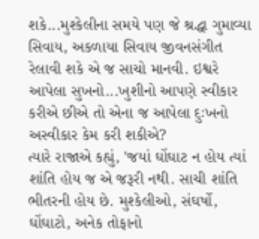શકે...મુશ્કેલીના સમયે પણ જે શ્રદ્ધા ગુમાવ્યા સિવાય, અકળાયા સિવાય જીવનસંગીત રેલાવી શકે એ જ સાચો માનવી. ઇશ્વરે આપેલા સુખનો...ખુશીનો આપણે સ્વીકાર કરીએ છીએ તો એના જ આપેલા દુઃખનો અસ્વીકાર કેમ કરી શકીએ?
ત્યારે રાજાએ કહ્યું, 'જયાં ઘોંઘાટ ન હોય ત્યાં શાંતિ હોય જ એ જરૂરી નથી. સાચી શાંતિ ભીતરની હોય છે. મુશ્કેલીઓ, સંઘર્ષો, ઘોંઘાટો, અનેક તોફાનો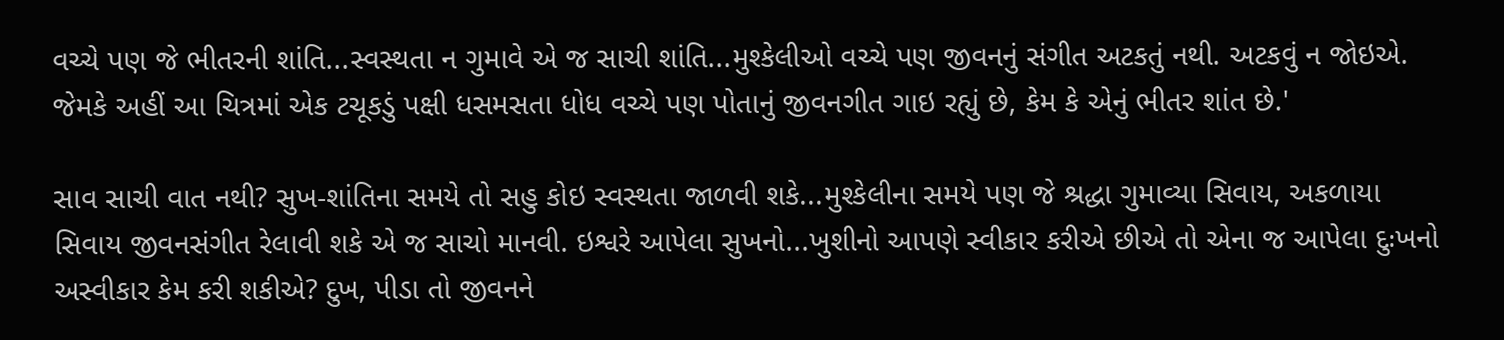વચ્ચે પણ જે ભીતરની શાંતિ...સ્વસ્થતા ન ગુમાવે એ જ સાચી શાંતિ...મુશ્કેલીઓ વચ્ચે પણ જીવનનું સંગીત અટકતું નથી. અટકવું ન જોઇએ. જેમકે અહીં આ ચિત્રમાં એક ટચૂકડું પક્ષી ધસમસતા ધોધ વચ્ચે પણ પોતાનું જીવનગીત ગાઇ રહ્યું છે, કેમ કે એનું ભીતર શાંત છે.'

સાવ સાચી વાત નથી? સુખ-શાંતિના સમયે તો સહુ કોઇ સ્વસ્થતા જાળવી શકે...મુશ્કેલીના સમયે પણ જે શ્રદ્ધા ગુમાવ્યા સિવાય, અકળાયા સિવાય જીવનસંગીત રેલાવી શકે એ જ સાચો માનવી. ઇશ્વરે આપેલા સુખનો...ખુશીનો આપણે સ્વીકાર કરીએ છીએ તો એના જ આપેલા દુઃખનો અસ્વીકાર કેમ કરી શકીએ? દુખ, પીડા તો જીવનને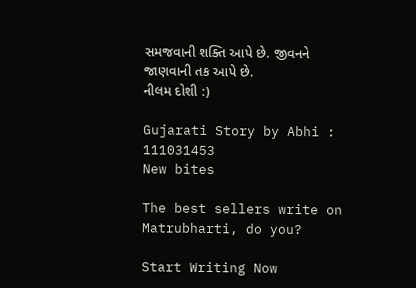સમજવાની શક્તિ આપે છે. જીવનને જાણવાની તક આપે છે.
નીલમ દોશી :)

Gujarati Story by Abhi : 111031453
New bites

The best sellers write on Matrubharti, do you?

Start Writing Now